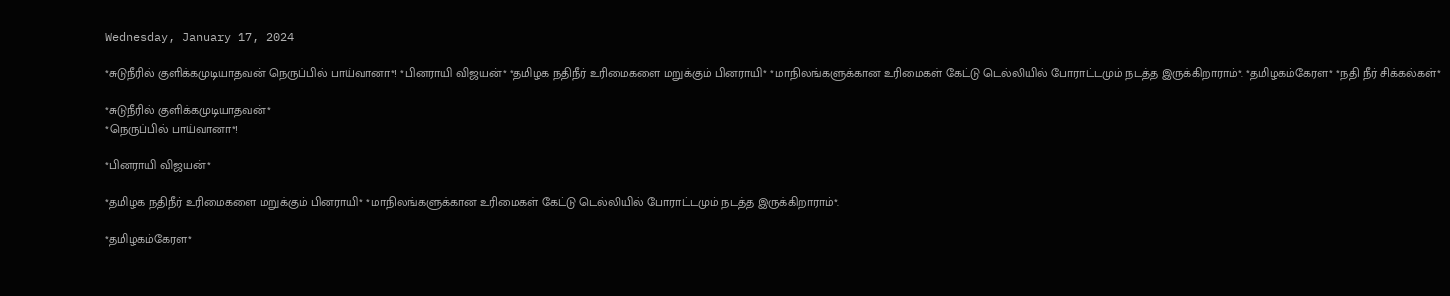Wednesday, January 17, 2024

*சுடுநீரில் குளிக்கமுடியாதவன் நெருப்பில் பாய்வானா*! *பினராயி விஜயன்* *தமிழக நதிநீர் உரிமைகளை மறுக்கும் பினராயி* *மாநிலங்களுக்கான உரிமைகள் கேட்டு டெல்லியில் போராட்டமும் நடத்த இருக்கிறாராம்*. *தமிழகம்கேரள* *நதி நீர் சிக்கல்கள்*

*சுடுநீரில் குளிக்கமுடியாதவன்*
*நெருப்பில் பாய்வானா*!

*பினராயி விஜயன்*

*தமிழக நதிநீர் உரிமைகளை மறுக்கும் பினராயி* *மாநிலங்களுக்கான உரிமைகள் கேட்டு டெல்லியில் போராட்டமும் நடத்த இருக்கிறாராம்*.

*தமிழகம்கேரள*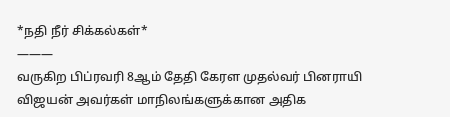*நதி நீர் சிக்கல்கள்*
———
வருகிற பிப்ரவரி 8ஆம் தேதி கேரள முதல்வர் பினராயி விஜயன் அவர்கள் மாநிலங்களுக்கான அதிக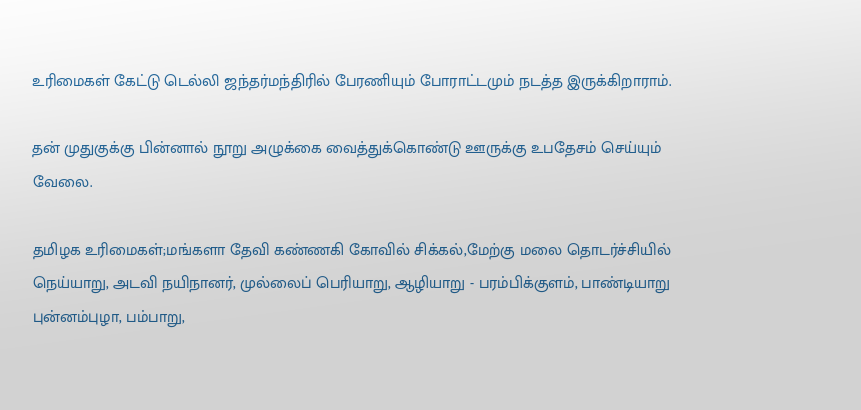உரிமைகள் கேட்டு டெல்லி ஜந்தர்மந்திரில் பேரணியும் போராட்டமும் நடத்த இருக்கிறாராம்.

தன் முதுகுக்கு பின்னால் நூறு அழுக்கை வைத்துக்கொண்டு ஊருக்கு உபதேசம் செய்யும் வேலை.

தமிழக உரிமைகள்;மங்களா தேவி கண்ணகி கோவில் சிக்கல்,மேற்கு மலை தொடர்ச்சியில் நெய்யாறு, அடவி நயிநானர், முல்லைப் பெரியாறு, ஆழியாறு - பரம்பிக்குளம், பாண்டியாறு புன்னம்புழா, பம்பாறு,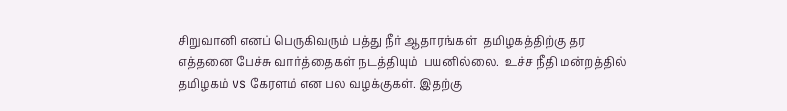சிறுவானி எனப் பெருகிவரும் பத்து நீர் ஆதாரங்கள்  தமிழகத்திற்கு தர எத்தனை பேச்சு வார்த்தைகள் நடத்தியும்  பயனில்லை.  உச்ச நீதி மன்றத்தில் தமிழகம் vs கேரளம் என பல வழக்குகள். இதற்கு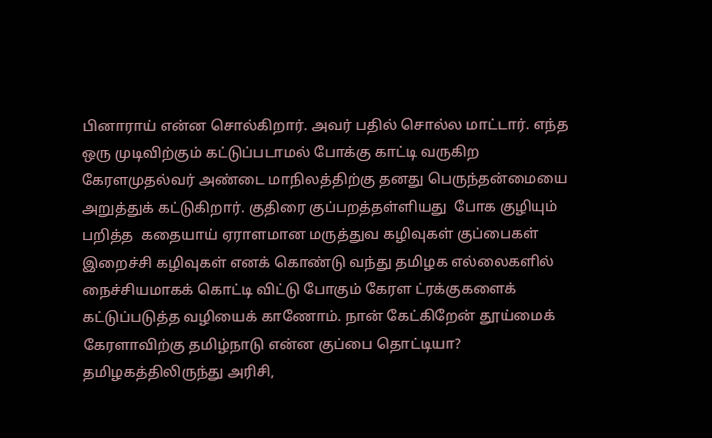பினாராய் என்ன சொல்கிறார். அவர் பதில் சொல்ல மாட்டார். எந்த ஒரு முடிவிற்கும் கட்டுப்படாமல் போக்கு காட்டி வருகிற  கேரளமுதல்வர் அண்டை மாநிலத்திற்கு தனது பெருந்தன்மையை அறுத்துக் கட்டுகிறார். குதிரை குப்பறத்தள்ளியது  போக குழியும் பறித்த  கதையாய் ஏராளமான மருத்துவ கழிவுகள் குப்பைகள் இறைச்சி கழிவுகள் எனக் கொண்டு வந்து தமிழக எல்லைகளில் நைச்சியமாகக் கொட்டி விட்டு போகும் கேரள ட்ரக்குகளைக்
கட்டுப்படுத்த வழியைக் காணோம். நான் கேட்கிறேன் தூய்மைக் கேரளாவிற்கு தமிழ்நாடு என்ன குப்பை தொட்டியா? தமிழகத்திலிருந்து அரிசி,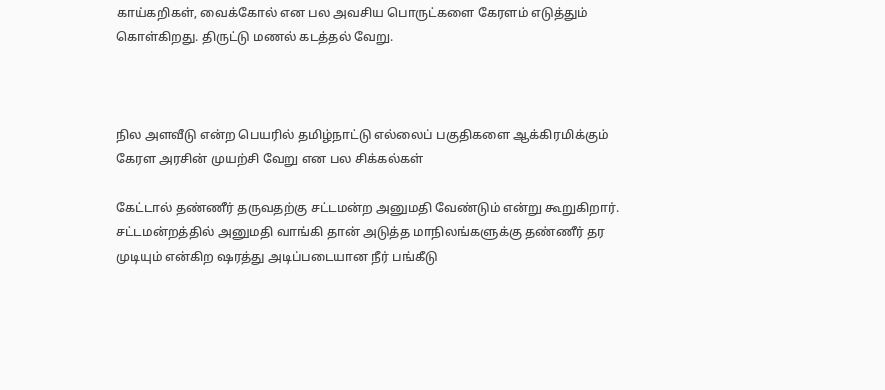காய்கறிகள், வைக்கோல் என பல அவசிய பொருட்களை கேரளம் எடுத்தும் கொள்கிறது. திருட்டு மணல் கடத்தல் வேறு.



நில அளவீடு என்ற பெயரில் தமிழ்நாட்டு எல்லைப் பகுதிகளை ஆக்கிரமிக்கும் கேரள அரசின் முயற்சி வேறு என பல சிக்கல்கள்

கேட்டால் தண்ணீர் தருவதற்கு சட்டமன்ற அனுமதி வேண்டும் என்று கூறுகிறார்.  சட்டமன்றத்தில் அனுமதி வாங்கி தான் அடுத்த மாநிலங்களுக்கு தண்ணீர் தர  முடியும் என்கிற ஷரத்து அடிப்படையான நீர் பங்கீடு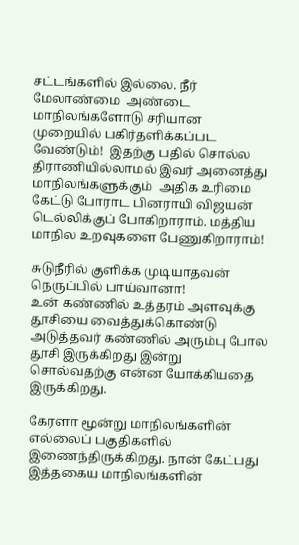சட்டங்களில் இல்லை. நீர் மேலாண்மை  அண்டை மாநிலங்களோடு சரியான முறையில் பகிர்தளிக்கப்பட வேண்டும்!  இதற்கு பதில் சொல்ல திராணியில்லாமல் இவர் அனைத்து மாநிலங்களுக்கும்  அதிக உரிமை கேட்டு போராட பினராயி விஜயன் டெல்லிக்குப் போகிறாராம். மத்திய மாநில உறவுகளை பேணுகிறாராம்!

சுடுநீரில் குளிக்க முடியாதவன்
நெருப்பில் பாய்வானா!
உன் கண்ணில் உத்தரம் அளவுக்கு தூசியை வைத்துக்கொண்டு அடுத்தவர் கண்ணில் அரும்பு போல தூசி இருக்கிறது இன்று சொல்வதற்கு என்ன யோக்கியதை இருக்கிறது.

கேரளா மூன்று மாநிலங்களின் எல்லைப் பகுதிகளில் இணைந்திருக்கிறது. நான் கேட்பது இத்தகைய மாநிலங்களின்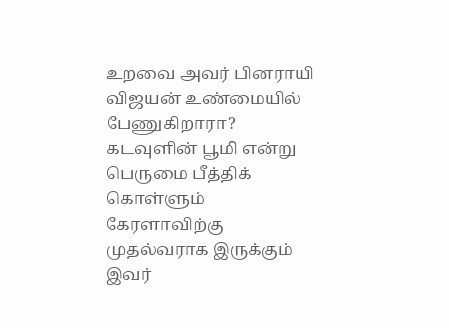உறவை அவர் பினராயி விஜயன் உண்மையில் பேணுகிறாரா?
கடவுளின் பூமி என்று பெருமை பீத்திக் கொள்ளும் கேரளாவிற்கு முதல்வராக இருக்கும் இவர்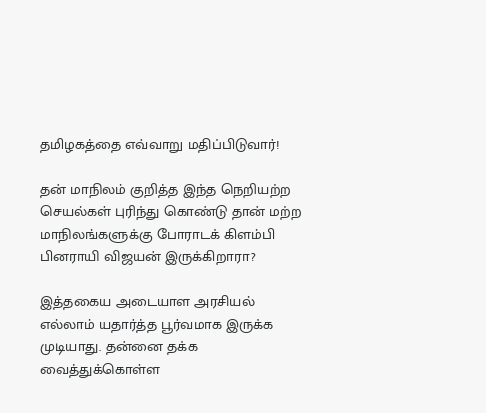தமிழகத்தை எவ்வாறு மதிப்பிடுவார்!

தன் மாநிலம் குறித்த இந்த நெறியற்ற செயல்கள் புரிந்து கொண்டு தான் மற்ற மாநிலங்களுக்கு போராடக் கிளம்பி பினராயி விஜயன் இருக்கிறாரா?

இத்தகைய அடையாள அரசியல் எல்லாம் யதார்த்த பூர்வமாக இருக்க முடியாது. தன்னை தக்க வைத்துக்கொள்ள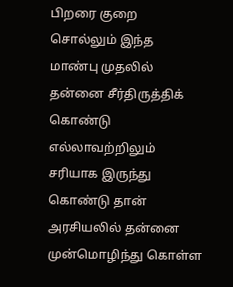பிறரை குறை சொல்லும் இந்த மாண்பு முதலில் தன்னை சீர்திருத்திக் கொண்டு எல்லாவற்றிலும் சரியாக இருந்து கொண்டு தான் அரசியலில் தன்னை முன்மொழிந்து கொள்ள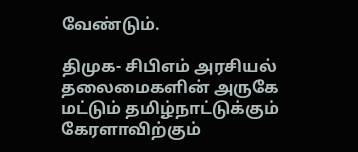வேண்டும்.

திமுக- சிபிஎம் அரசியல் தலைமைகளின் அருகே மட்டும் தமிழ்நாட்டுக்கும் கேரளாவிற்கும்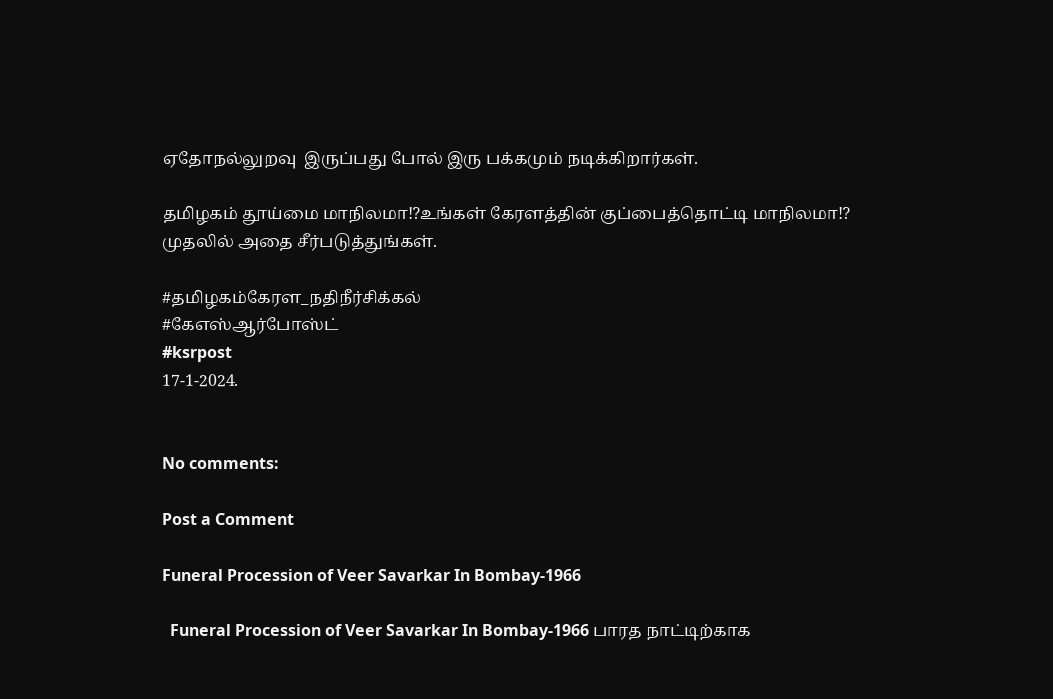ஏதோநல்லுறவு  இருப்பது போல் இரு பக்கமும் நடிக்கிறார்கள்.

தமிழகம் தூய்மை மாநிலமா⁉உங்கள் கேரளத்தின் குப்பைத்தொட்டி மாநிலமா⁉
முதலில் அதை சீர்படுத்துங்கள்.

#தமிழகம்கேரள_நதிநீர்சிக்கல்
#கேஎஸ்ஆர்போஸ்ட்
#ksrpost
17-1-2024.


No comments:

Post a Comment

Funeral Procession of Veer Savarkar In Bombay-1966

  Funeral Procession of Veer Savarkar In Bombay-1966 பாரத நாட்டிற்காக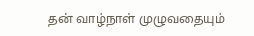தன் வாழ்நாள் முழுவதையும்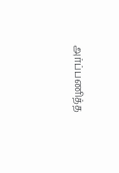அர்ப்பணித்த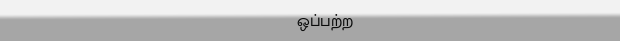ஒப்பற்ற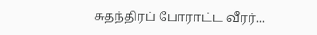சுதந்திரப் போராட்ட வீரர்...